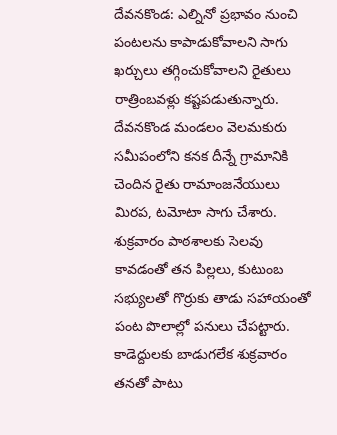దేవనకొండ: ఎల్నినో ప్రభావం నుంచి పంటలను కాపాడుకోవాలని సాగు ఖర్చులు తగ్గించుకోవాలని రైతులు రాత్రింబవళ్లు కష్టపడుతున్నారు. దేవనకొండ మండలం వెలమకురు సమీపంలోని కనక దీన్నే గ్రామానికి చెందిన రైతు రామాంజనేయులు మిరప, టమోటా సాగు చేశారు. శుక్రవారం పాఠశాలకు సెలవు కావడంతో తన పిల్లలు, కుటుంబ సభ్యులతో గొర్రుకు తాడు సహాయంతో పంట పొలాల్లో పనులు చేపట్టారు. కాడెద్దులకు బాడుగలేక శుక్రవారం తనతో పాటు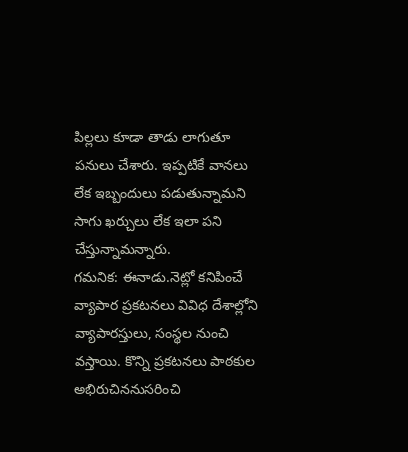పిల్లలు కూడా తాడు లాగుతూ పనులు చేశారు. ఇప్పటికే వానలు లేక ఇబ్బందులు పడుతున్నామని సాగు ఖర్చులు లేక ఇలా పని చేస్తున్నామన్నారు.
గమనిక: ఈనాడు.నెట్లో కనిపించే వ్యాపార ప్రకటనలు వివిధ దేశాల్లోని వ్యాపారస్తులు, సంస్థల నుంచి వస్తాయి. కొన్ని ప్రకటనలు పాఠకుల అభిరుచిననుసరించి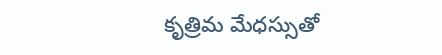కృత్రిమ మేధస్సుతో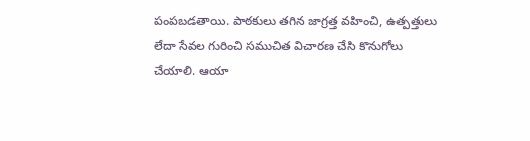పంపబడతాయి. పాఠకులు తగిన జాగ్రత్త వహించి, ఉత్పత్తులు లేదా సేవల గురించి సముచిత విచారణ చేసి కొనుగోలు చేయాలి. ఆయా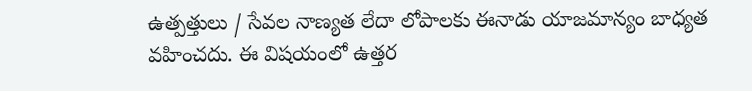ఉత్పత్తులు / సేవల నాణ్యత లేదా లోపాలకు ఈనాడు యాజమాన్యం బాధ్యత వహించదు. ఈ విషయంలో ఉత్తర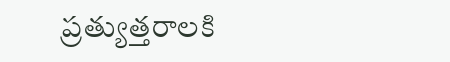ప్రత్యుత్తరాలకి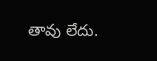తావు లేదు.